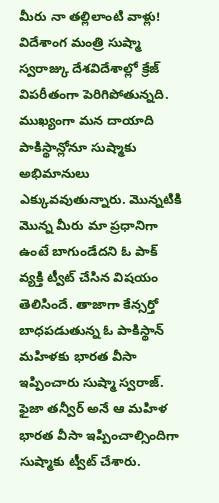మీరు నా తల్లిలాంటి వాళ్లు!
విదేశాంగ మంత్రి సుష్మా స్వరాజ్కు దేశవిదేశాల్లో క్రేజ్ విపరీతంగా పెరిగిపోతున్నది. ముఖ్యంగా మన దాయాది పాకిస్థాన్లోనూ సుష్మాకు అభిమానులు ఎక్కువవుతున్నారు. మొన్నటికి మొన్న మీరు మా ప్రధానిగా ఉంటే బాగుండేదని ఓ పాక్ వ్యక్తి ట్వీట్ చేసిన విషయం తెలిసిందే. తాజాగా కేన్సర్తో బాధపడుతున్న ఓ పాకిస్థాన్ మహిళకు భారత వీసా ఇప్పించారు సుష్మా స్వరాజ్. ఫైజా తన్వీర్ అనే ఆ మహిళ భారత వీసా ఇప్పించాల్సిందిగా సుష్మాకు ట్వీట్ చేశారు.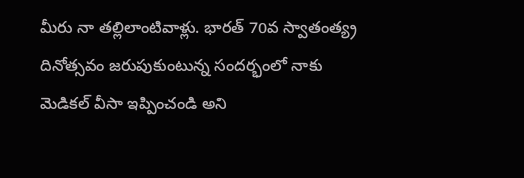మీరు నా తల్లిలాంటివాళ్లు. భారత్ 70వ స్వాతంత్య్ర దినోత్సవం జరుపుకుంటున్న సందర్భంలో నాకు మెడికల్ వీసా ఇప్పించండి అని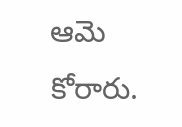ఆమె కోరారు.